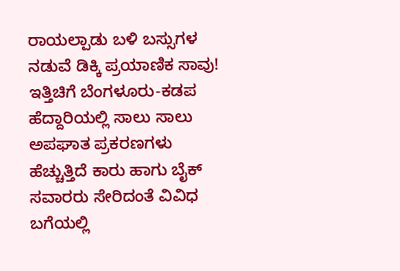ರಾಯಲ್ಪಾಡು ಬಳಿ ಬಸ್ಸುಗಳ ನಡುವೆ ಡಿಕ್ಕಿ ಪ್ರಯಾಣಿಕ ಸಾವು!
ಇತ್ತಿಚಿಗೆ ಬೆಂಗಳೂರು-ಕಡಪ ಹೆದ್ದಾರಿಯಲ್ಲಿ ಸಾಲು ಸಾಲು ಅಪಘಾತ ಪ್ರಕರಣಗಳು ಹೆಚ್ಚುತ್ತಿದೆ ಕಾರು ಹಾಗು ಬೈಕ್ ಸವಾರರು ಸೇರಿದಂತೆ ವಿವಿಧ ಬಗೆಯಲ್ಲಿ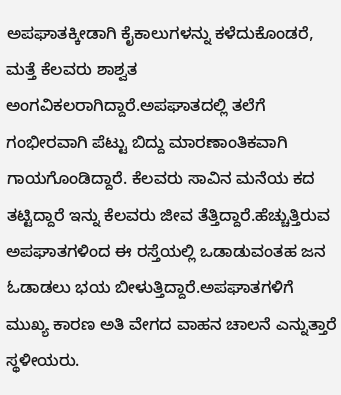ಅಪಘಾತಕ್ಕೀಡಾಗಿ ಕೈಕಾಲುಗಳನ್ನು ಕಳೆದುಕೊಂಡರೆ, ಮತ್ತೆ ಕೆಲವರು ಶಾಶ್ವತ ಅಂಗವಿಕಲರಾಗಿದ್ದಾರೆ.ಅಪಘಾತದಲ್ಲಿ ತಲೆಗೆ ಗಂಭೀರವಾಗಿ ಪೆಟ್ಟು ಬಿದ್ದು ಮಾರಣಾಂತಿಕವಾಗಿ ಗಾಯಗೊಂಡಿದ್ದಾರೆ. ಕೆಲವರು ಸಾವಿನ ಮನೆಯ ಕದ ತಟ್ಟಿದ್ದಾರೆ ಇನ್ನು ಕೆಲವರು ಜೀವ ತೆತ್ತಿದ್ದಾರೆ.ಹೆಚ್ಚುತ್ತಿರುವ ಅಪಘಾತಗಳಿಂದ ಈ ರಸ್ತೆಯಲ್ಲಿ ಒಡಾಡುವಂತಹ ಜನ ಓಡಾಡಲು ಭಯ ಬೀಳುತ್ತಿದ್ದಾರೆ.ಅಪಘಾತಗಳಿಗೆ ಮುಖ್ಯ ಕಾರಣ ಅತಿ ವೇಗದ ವಾಹನ ಚಾಲನೆ ಎನ್ನುತ್ತಾರೆ ಸ್ಥಳೀಯರು.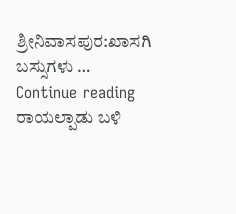ಶ್ರೀನಿವಾಸಪುರ:ಖಾಸಗಿ ಬಸ್ಸುಗಳು … Continue reading ರಾಯಲ್ಪಾಡು ಬಳಿ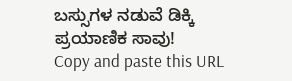ಬಸ್ಸುಗಳ ನಡುವೆ ಡಿಕ್ಕಿ ಪ್ರಯಾಣಿಕ ಸಾವು!
Copy and paste this URL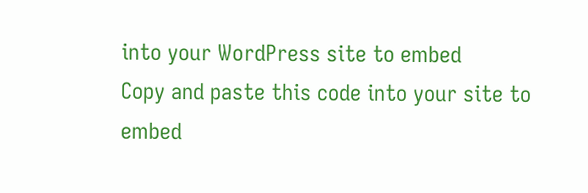into your WordPress site to embed
Copy and paste this code into your site to embed